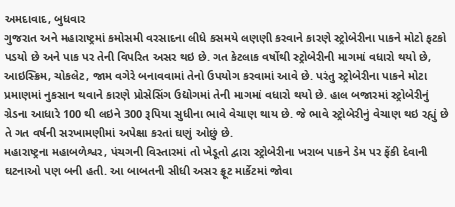અમદાવાદ, બુધવાર
ગુજરાત અને મહારાષ્ટ્રમાં કમોસમી વરસાદના લીધે કસમયે લણણી કરવાને કારણે સ્ટ્રોબેરીના પાકને મોટો ફટકો પડયો છે અને પાક પર તેની વિપરિત અસર થઇ છે. ગત કેટલાક વર્ષોથી સ્ટ્રોબેરીની માગમાં વધારો થયો છે, આઇસ્ક્રિમ, ચોકલેટ, જામ વગેરે બનાવવામાં તેનો ઉપયોગ કરવામાં આવે છે. પરંતુ સ્ટ્રોબેરીના પાકને મોટા પ્રમાણમાં નુકસાન થવાને કારણે પ્રોસેસિંગ ઉદ્યોગમાં તેની માગમાં વધારો થયો છે. હાલ બજારમાં સ્ટ્રોબેરીનું ગ્રેડના આધારે 100 થી લઇને 300 રૂપિયા સુધીના ભાવે વેચાણ થાય છે. જે ભાવે સ્ટ્રોબેરીનું વેચાણ થઇ રહ્યું છે તે ગત વર્ષની સરખામણીમાં અપેક્ષા કરતાં ઘણું ઓછું છે.
મહારાષ્ટ્રના મહાબળેશ્વર, પંચગની વિસ્તારમાં તો ખેડૂતો દ્વારા સ્ટ્રોબેરીના ખરાબ પાકને ડેમ પર ફેંકી દેવાની ઘટનાઓ પણ બની હતી. આ બાબતની સીધી અસર ફ્રૂટ માર્કેટમાં જોવા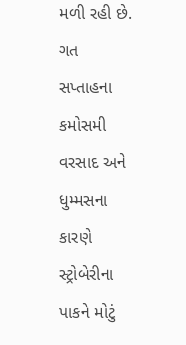મળી રહી છે. ગત સપ્તાહના કમોસમી વરસાદ અને ધુમ્મસના કારણે સ્ટ્રોબેરીના પાકને મોટું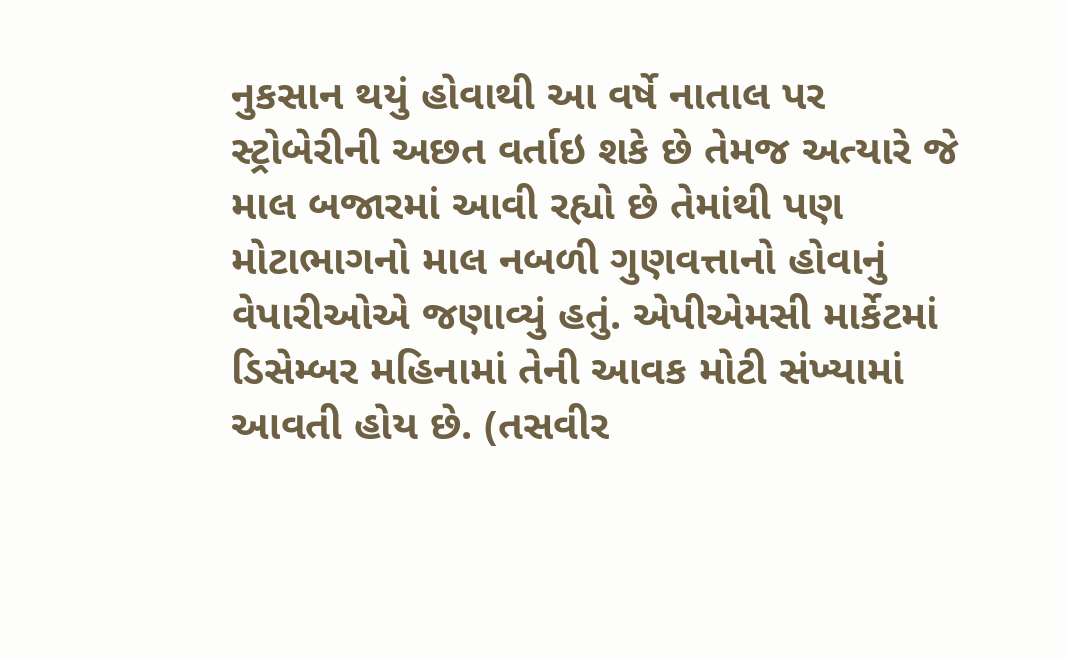નુકસાન થયું હોવાથી આ વર્ષે નાતાલ પર સ્ટ્રોબેરીની અછત વર્તાઇ શકે છે તેમજ અત્યારે જે માલ બજારમાં આવી રહ્યો છે તેમાંથી પણ મોટાભાગનો માલ નબળી ગુણવત્તાનો હોવાનું વેપારીઓએ જણાવ્યું હતું. એપીએમસી માર્કેટમાં ડિસેમ્બર મહિનામાં તેની આવક મોટી સંખ્યામાં આવતી હોય છે. (તસવીર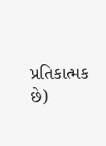પ્રતિકાત્મક છે)